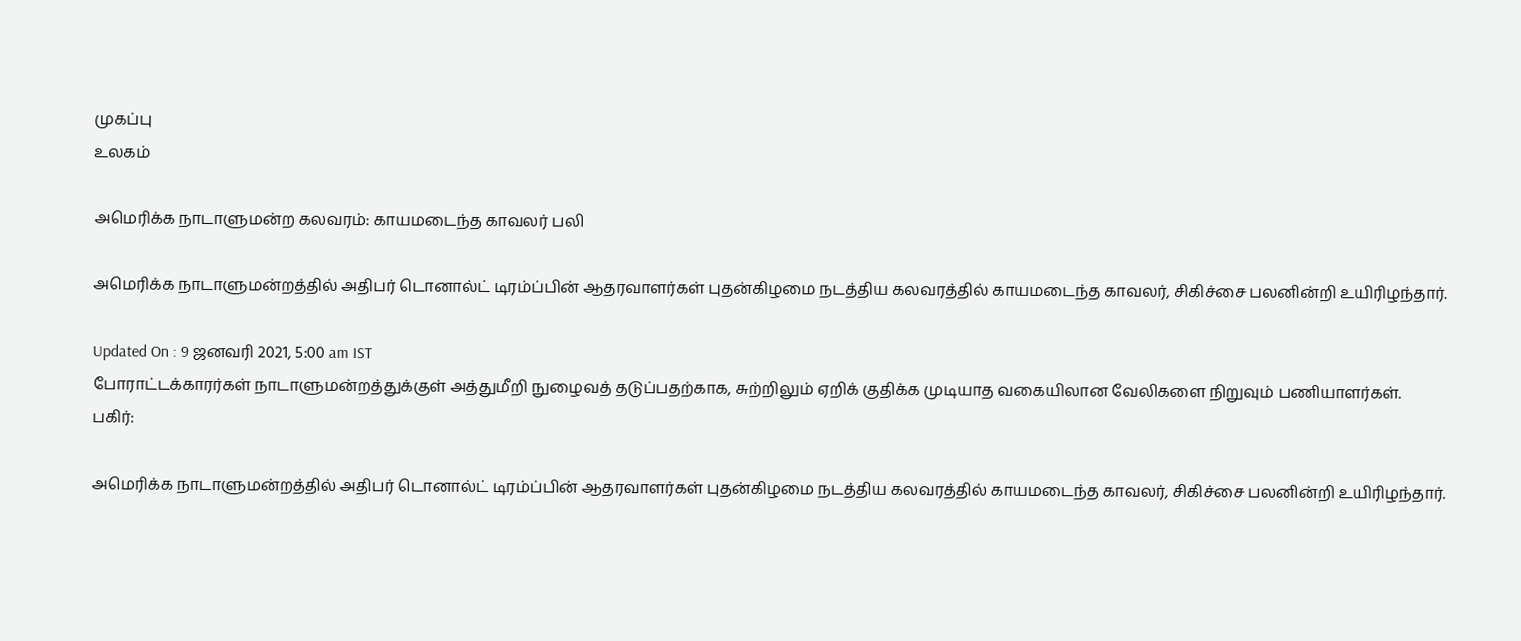முகப்பு
உலகம்

அமெரிக்க நாடாளுமன்ற கலவரம்: காயமடைந்த காவலர் பலி

அமெரிக்க நாடாளுமன்றத்தில் அதிபர் டொனால்ட் டிரம்ப்பின் ஆதரவாளர்கள் புதன்கிழமை நடத்திய கலவரத்தில் காயமடைந்த காவலர், சிகிச்சை பலனின்றி உயிரிழந்தார்.

Updated On : 9 ஜனவரி 2021, 5:00 am IST
போராட்டக்காரர்கள் நாடாளுமன்றத்துக்குள் அத்துமீறி நுழைவத் தடுப்பதற்காக, சுற்றிலும் ஏறிக் குதிக்க முடியாத வகையிலான வேலிகளை நிறுவும் பணியாளர்கள்.
பகிர்:

அமெரிக்க நாடாளுமன்றத்தில் அதிபர் டொனால்ட் டிரம்ப்பின் ஆதரவாளர்கள் புதன்கிழமை நடத்திய கலவரத்தில் காயமடைந்த காவலர், சிகிச்சை பலனின்றி உயிரிழந்தார்.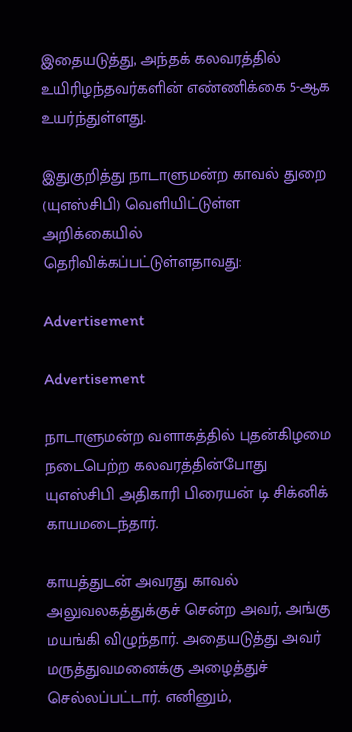இதையடுத்து, அந்தக் கலவரத்தில் உயிரிழந்தவர்களின் எண்ணிக்கை 5-ஆக உயர்ந்துள்ளது.

இதுகுறித்து நாடாளுமன்ற காவல் துறை (யுஎஸ்சிபி) வெளியிட்டுள்ள அறிக்கையில் தெரிவிக்கப்பட்டுள்ளதாவது:

Advertisement

Advertisement

நாடாளுமன்ற வளாகத்தில் புதன்கிழமை நடைபெற்ற கலவரத்தின்போது யுஎஸ்சிபி அதிகாரி பிரையன் டி சிக்னிக் காயமடைந்தார்.

காயத்துடன் அவரது காவல் அலுவலகத்துக்குச் சென்ற அவர், அங்கு மயங்கி விழுந்தார். அதையடுத்து அவர் மருத்துவமனைக்கு அழைத்துச் செல்லப்பட்டார். எனினும்,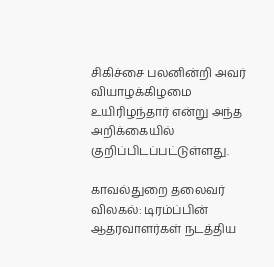சிகிச்சை பலனின்றி அவர் வியாழக்கிழமை உயிரிழந்தார் என்று அந்த அறிக்கையில் குறிப்பிடப்பட்டுள்ளது.

காவல்துறை தலைவர் விலகல்: டிரம்ப்பின் ஆதரவாளர்கள் நடத்திய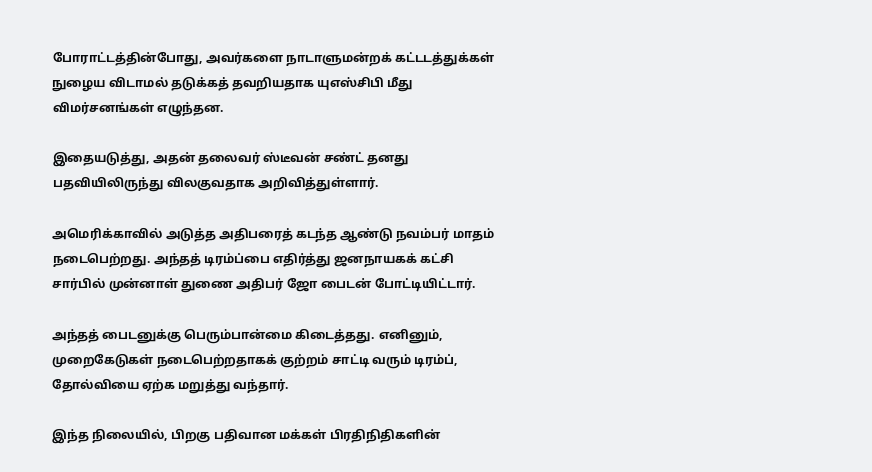போராட்டத்தின்போது, அவர்களை நாடாளுமன்றக் கட்டடத்துக்கள் நுழைய விடாமல் தடுக்கத் தவறியதாக யுஎஸ்சிபி மீது விமர்சனங்கள் எழுந்தன.

இதையடுத்து, அதன் தலைவர் ஸ்டீவன் சண்ட் தனது பதவியிலிருந்து விலகுவதாக அறிவித்துள்ளார்.

அமெரிக்காவில் அடுத்த அதிபரைத் கடந்த ஆண்டு நவம்பர் மாதம் நடைபெற்றது. அந்தத் டிரம்ப்பை எதிர்த்து ஜனநாயகக் கட்சி சார்பில் முன்னாள் துணை அதிபர் ஜோ பைடன் போட்டியிட்டார்.

அந்தத் பைடனுக்கு பெரும்பான்மை கிடைத்தது. எனினும், முறைகேடுகள் நடைபெற்றதாகக் குற்றம் சாட்டி வரும் டிரம்ப், தோல்வியை ஏற்க மறுத்து வந்தார்.

இந்த நிலையில், பிறகு பதிவான மக்கள் பிரதிநிதிகளின்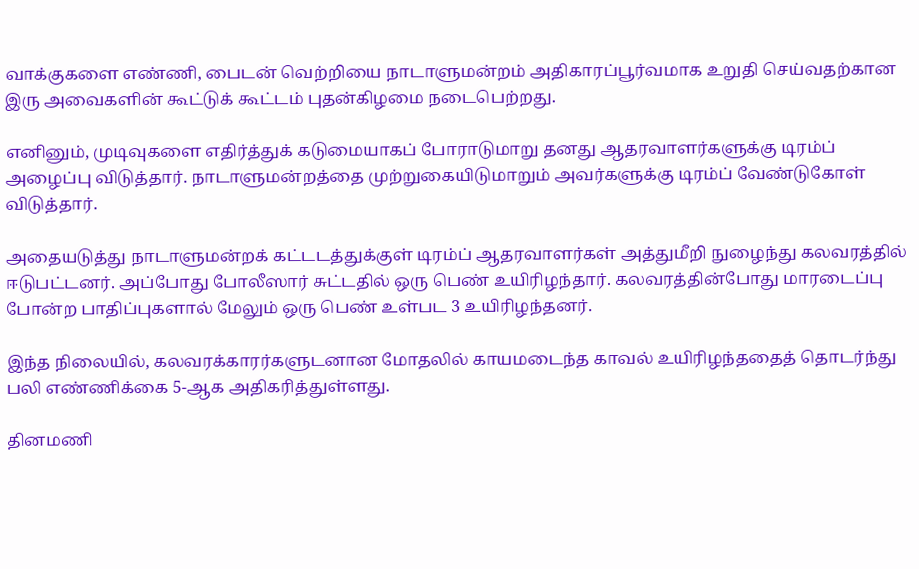வாக்குகளை எண்ணி, பைடன் வெற்றியை நாடாளுமன்றம் அதிகாரப்பூர்வமாக உறுதி செய்வதற்கான இரு அவைகளின் கூட்டுக் கூட்டம் புதன்கிழமை நடைபெற்றது.

எனினும், முடிவுகளை எதிர்த்துக் கடுமையாகப் போராடுமாறு தனது ஆதரவாளர்களுக்கு டிரம்ப் அழைப்பு விடுத்தார். நாடாளுமன்றத்தை முற்றுகையிடுமாறும் அவர்களுக்கு டிரம்ப் வேண்டுகோள் விடுத்தார்.

அதையடுத்து நாடாளுமன்றக் கட்டடத்துக்குள் டிரம்ப் ஆதரவாளர்கள் அத்துமீறி நுழைந்து கலவரத்தில் ஈடுபட்டனர். அப்போது போலீஸார் சுட்டதில் ஒரு பெண் உயிரிழந்தார். கலவரத்தின்போது மாரடைப்பு போன்ற பாதிப்புகளால் மேலும் ஒரு பெண் உள்பட 3 உயிரிழந்தனர்.

இந்த நிலையில், கலவரக்காரர்களுடனான மோதலில் காயமடைந்த காவல் உயிரிழந்ததைத் தொடர்ந்து பலி எண்ணிக்கை 5-ஆக அதிகரித்துள்ளது.

தினமணி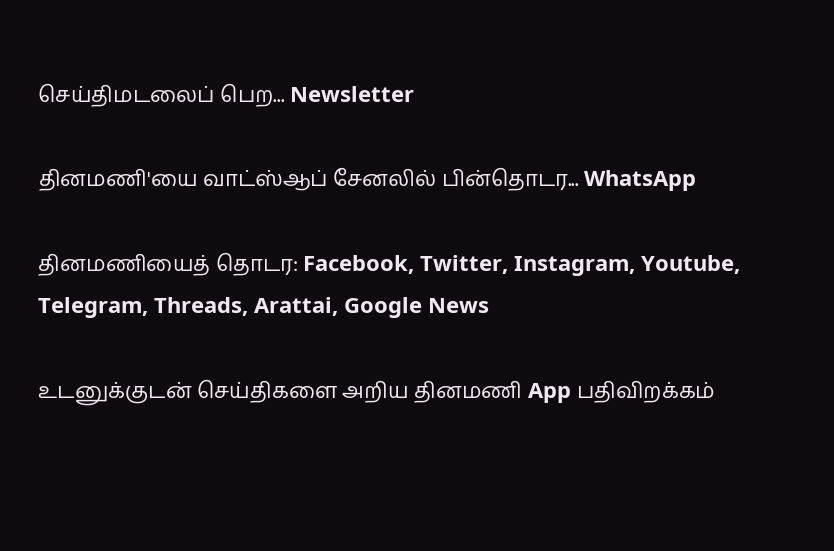செய்திமடலைப் பெற... Newsletter

தினமணி'யை வாட்ஸ்ஆப் சேனலில் பின்தொடர... WhatsApp

தினமணியைத் தொடர: Facebook, Twitter, Instagram, Youtube, Telegram, Threads, Arattai, Google News

உடனுக்குடன் செய்திகளை அறிய தினமணி App பதிவிறக்கம்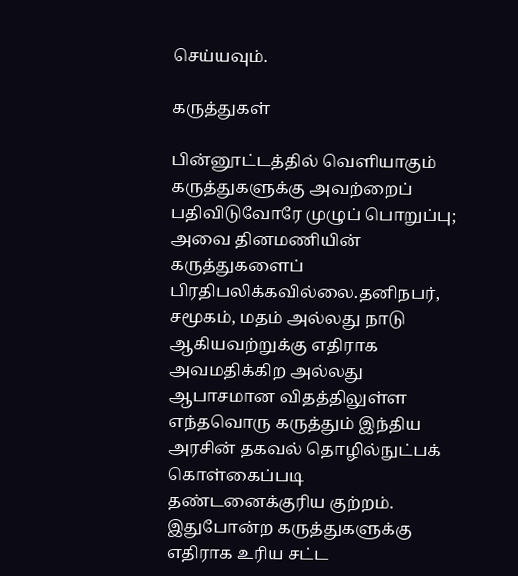செய்யவும்.

கருத்துகள்

பின்னூட்டத்தில் வெளியாகும் கருத்துகளுக்கு அவற்றைப் பதிவிடுவோரே முழுப் பொறுப்பு; அவை தினமணியின் கருத்துகளைப் பிரதிபலிக்கவில்லை.தனிநபர், சமூகம், மதம் அல்லது நாடு ஆகியவற்றுக்கு எதிராக அவமதிக்கிற அல்லது ஆபாசமான விதத்திலுள்ள எந்தவொரு கருத்தும் இந்திய அரசின் தகவல் தொழில்நுட்பக் கொள்கைப்படி தண்டனைக்குரிய குற்றம். இதுபோன்ற கருத்துகளுக்கு எதிராக உரிய சட்ட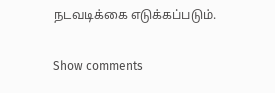நடவடிக்கை எடுக்கப்படும்.

Show comments